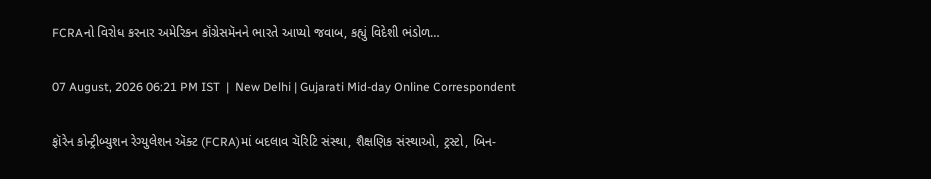FCRAનો વિરોધ કરનાર અમેરિકન કૉંગ્રેસમૅનને ભારતે આપ્યો જવાબ, કહ્યું વિદેશી ભંડોળ…

07 August, 2026 06:21 PM IST  |  New Delhi | Gujarati Mid-day Online Correspondent

ફૉરેન કોન્ટ્રીબ્યુશન રેગ્યુલેશન ઍક્ટ (FCRA)માં બદલાવ ચૅરિટિ સંસ્થા, શૈક્ષણિક સંસ્થાઓ, ટ્રસ્ટો, બિન-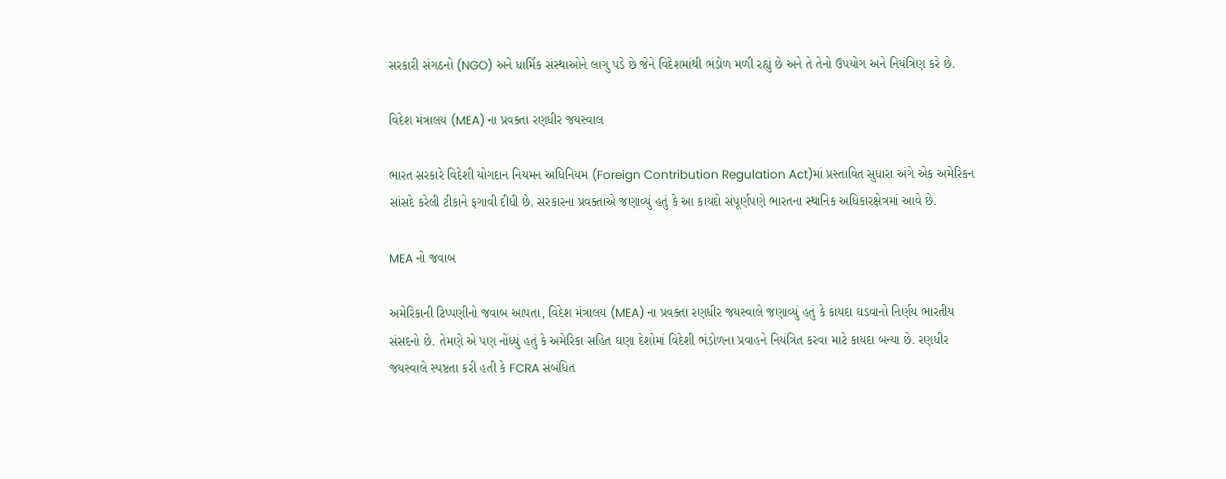સરકારી સંગઠનો (NGO) અને ધાર્મિક સંસ્થાઓને લાગુ પડે છે જેને વિદેશમાંથી ભંડોળ મળી રહ્યું છે અને તે તેનો ઉપયોગ અને નિયંત્રિણ કરે છે.

વિદેશ મંત્રાલય (MEA) ના પ્રવક્તા રણધીર જયસ્વાલ

ભારત સરકારે વિદેશી યોગદાન નિયમન અધિનિયમ (Foreign Contribution Regulation Act)માં પ્રસ્તાવિત સુધારા અંગે એક અમેરિકન સાંસદે કરેલી ટીકાને ફગાવી દીધી છે. સરકારના પ્રવક્તાએ જણાવ્યું હતું કે આ કાયદો સંપૂર્ણપણે ભારતના સ્થાનિક અધિકારક્ષેત્રમાં આવે છે.

MEA નો જવાબ

અમેરિકાની ટિપ્પણીનો જવાબ આપતા, વિદેશ મંત્રાલય (MEA) ના પ્રવક્તા રણધીર જયસ્વાલે જણાવ્યું હતું કે કાયદા ઘડવાનો નિર્ણય ભારતીય સંસદનો છે. તેમણે એ પણ નોંધ્યું હતું કે અમેરિકા સહિત ઘણા દેશોમાં વિદેશી ભંડોળના પ્રવાહને નિયંત્રિત કરવા માટે કાયદા બન્યા છે. રણધીર જયસ્વાલે સ્પષ્ટતા કરી હતી કે FCRA સંબંધિત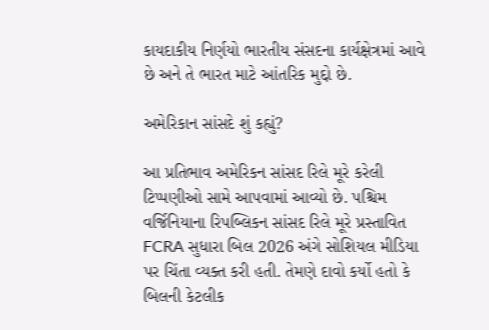કાયદાકીય નિર્ણયો ભારતીય સંસદના કાર્યક્ષેત્રમાં આવે છે અને તે ભારત માટે આંતરિક મુદ્દો છે.

અમેરિકાન સાંસદે શું કહ્યું?

આ પ્રતિભાવ અમેરિકન સાંસદ રિલે મૂરે કરેલી ટિપ્પણીઓ સામે આપવામાં આવ્યો છે. પશ્ચિમ વર્જિનિયાના રિપબ્લિકન સાંસદ રિલે મૂરે પ્રસ્તાવિત FCRA સુધારા બિલ 2026 અંગે સોશિયલ મીડિયા પર ચિંતા વ્યક્ત કરી હતી. તેમણે દાવો કર્યો હતો કે બિલની કેટલીક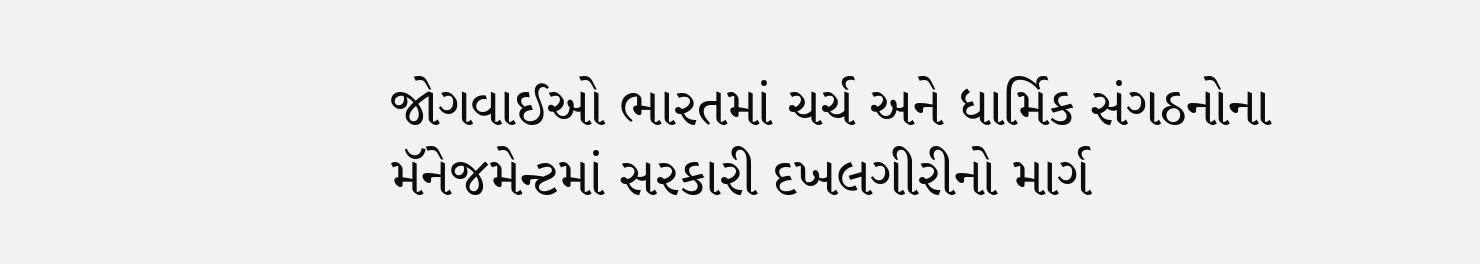જોગવાઈઓ ભારતમાં ચર્ચ અને ધાર્મિક સંગઠનોના મૅનેજમેન્ટમાં સરકારી દખલગીરીનો માર્ગ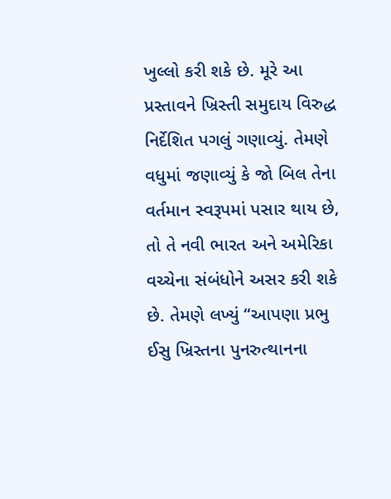ખુલ્લો કરી શકે છે. મૂરે આ પ્રસ્તાવને ખ્રિસ્તી સમુદાય વિરુદ્ધ નિર્દેશિત પગલું ગણાવ્યું. તેમણે વધુમાં જણાવ્યું કે જો બિલ તેના વર્તમાન સ્વરૂપમાં પસાર થાય છે, તો તે નવી ભારત અને અમેરિકા વચ્ચેના સંબંધોને અસર કરી શકે છે. તેમણે લખ્યું “આપણા પ્રભુ ઈસુ ખ્રિસ્તના પુનરુત્થાનના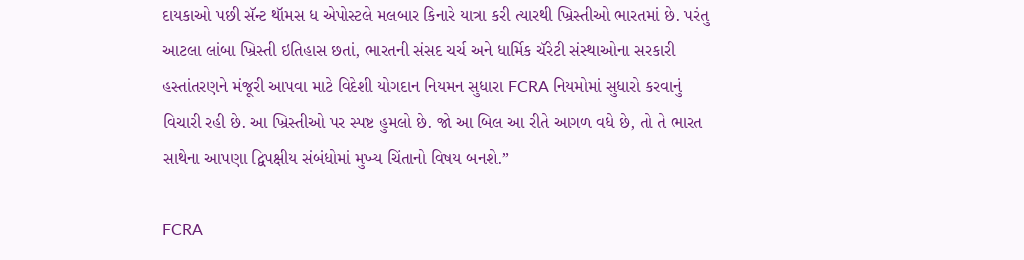દાયકાઓ પછી સૅન્ટ થૉમસ ધ એપોસ્ટલે મલબાર કિનારે યાત્રા કરી ત્યારથી ખ્રિસ્તીઓ ભારતમાં છે. પરંતુ આટલા લાંબા ખ્રિસ્તી ઇતિહાસ છતાં, ભારતની સંસદ ચર્ચ અને ધાર્મિક ચૅરેટી સંસ્થાઓના સરકારી હસ્તાંતરણને મંજૂરી આપવા માટે વિદેશી યોગદાન નિયમન સુધારા FCRA નિયમોમાં સુધારો કરવાનું વિચારી રહી છે. આ ખ્રિસ્તીઓ પર સ્પષ્ટ હુમલો છે. જો આ બિલ આ રીતે આગળ વધે છે, તો તે ભારત સાથેના આપણા દ્વિપક્ષીય સંબંધોમાં મુખ્ય ચિંતાનો વિષય બનશે.”

FCRA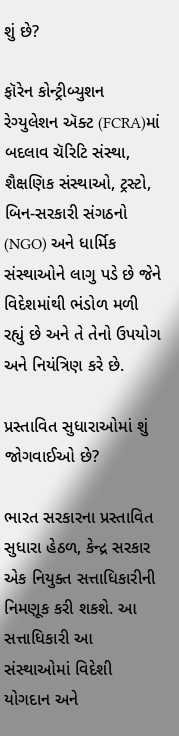શું છે?

ફૉરેન કોન્ટ્રીબ્યુશન રેગ્યુલેશન ઍક્ટ (FCRA)માં બદલાવ ચૅરિટિ સંસ્થા, શૈક્ષણિક સંસ્થાઓ, ટ્રસ્ટો, બિન-સરકારી સંગઠનો (NGO) અને ધાર્મિક સંસ્થાઓને લાગુ પડે છે જેને વિદેશમાંથી ભંડોળ મળી રહ્યું છે અને તે તેનો ઉપયોગ અને નિયંત્રિણ કરે છે.

પ્રસ્તાવિત સુધારાઓમાં શું જોગવાઈઓ છે?

ભારત સરકારના પ્રસ્તાવિત સુધારા હેઠળ, કેન્દ્ર સરકાર એક નિયુક્ત સત્તાધિકારીની નિમણૂક કરી શકશે. આ સત્તાધિકારી આ સંસ્થાઓમાં વિદેશી યોગદાન અને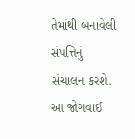તેમાંથી બનાવેલી સંપત્તિનું સંચાલન કરશે. આ જોગવાઈ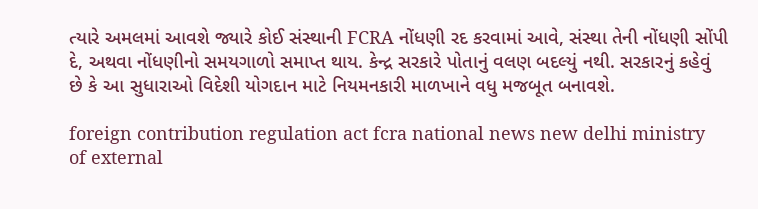ત્યારે અમલમાં આવશે જ્યારે કોઈ સંસ્થાની FCRA નોંધણી રદ કરવામાં આવે, સંસ્થા તેની નોંધણી સોંપી દે, અથવા નોંધણીનો સમયગાળો સમાપ્ત થાય. કેન્દ્ર સરકારે પોતાનું વલણ બદલ્યું નથી. સરકારનું કહેવું છે કે આ સુધારાઓ વિદેશી યોગદાન માટે નિયમનકારી માળખાને વધુ મજબૂત બનાવશે.

foreign contribution regulation act fcra national news new delhi ministry of external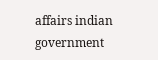affairs indian government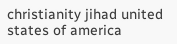christianity jihad united states of america